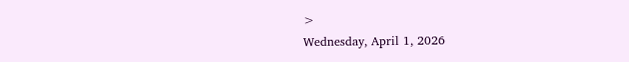>
Wednesday, April 1, 2026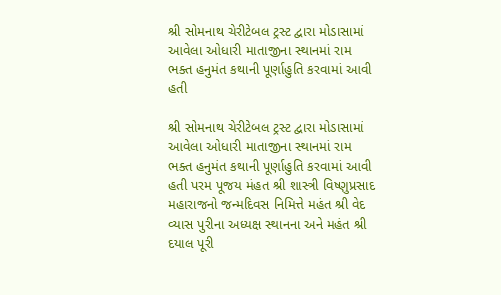શ્રી સોમનાથ ચેરીટેબલ ટ્રસ્ટ દ્વારા મોડાસામાં આવેલા ઓધારી માતાજીના સ્થાનમાં રામ ભક્ત હનુમંત કથાની પૂર્ણાહુતિ કરવામાં આવી હતી

શ્રી સોમનાથ ચેરીટેબલ ટ્રસ્ટ દ્વારા મોડાસામાં આવેલા ઓધારી માતાજીના સ્થાનમાં રામ ભક્ત હનુમંત કથાની પૂર્ણાહુતિ કરવામાં આવી હતી પરમ પૂજય મંહત શ્રી શાસ્ત્રી વિષ્ણુપ્રસાદ મહારાજનો જન્મદિવસ નિમિત્તે મહંત શ્રી વેદ વ્યાસ પુરીના અધ્યક્ષ સ્થાનના અને મહંત શ્રી દયાલ પૂરી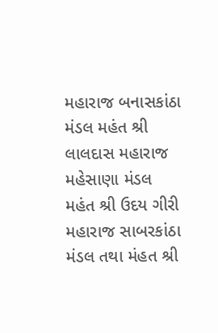મહારાજ બનાસકાંઠા મંડલ મહંત શ્રી લાલદાસ મહારાજ મહેસાણા મંડલ મહંત શ્રી ઉદય ગીરી મહારાજ સાબરકાંઠા મંડલ તથા મંહત શ્રી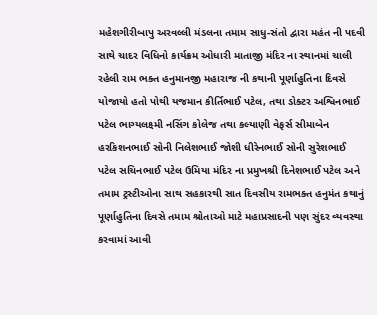મહેશગીરીબાપુ અરવલ્લી મંડલના તમામ સાધુ-સંતો દ્વારા મહંત ની પદવી સાથે ચાદર વિધિનો કાર્યક્રમ ઓધારી માતાજી મંદિર ના સ્થાનમાં ચાલી રહેલી રામ ભક્ત હનુમાનજી મહારાજ ની કથાની પૂર્ણાહુતિના દિવસે યોજાયો હતો પોથી યજમાન કીર્તિભાઈ પટેલ, તથા ડોક્ટર અશ્વિનભાઈ પટેલ ભાગ્યલક્ષ્મી નસિંગ કોલેજ તથા કલ્યાણી વેફર્સ સીમાબેન હરકિશનભાઈ સોની નિલેશભાઈ જોશી ધીરેનભાઈ સોની સુરેશભાઈ પટેલ સચિનભાઈ પટેલ ઉમિયા મંદિર ના પ્રમુખશ્રી દિનેશભાઈ પટેલ અને તમામ ટ્રસ્ટીઓના સાથ સહકારથી સાત દિવસીય રામભક્ત હનુમંત કથાનું પૂર્ણાહુતિના દિવસે તમામ શ્રોતાઓ માટે મહાપ્રસાદની પણ સુંદર વ્યવસ્થા કરવામાં આવી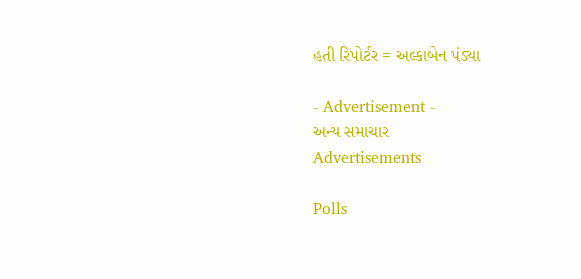હતી રિપોર્ટર = અલ્કાબેન પંડ્યા

- Advertisement -
અન્ય સમાચાર
Advertisements

Polls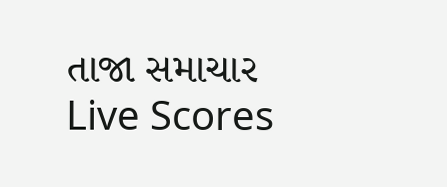તાજા સમાચાર
Live Scores